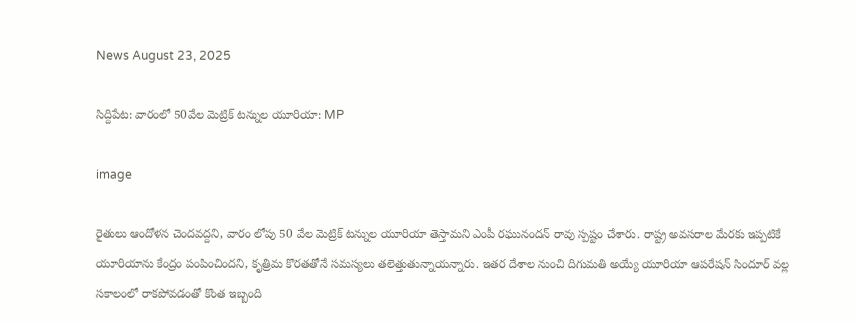News August 23, 2025

సిద్దిపేట: వారంలో 50వేల మెట్రిక్ టన్నుల యూరియా: MP

image

రైతులు ఆందోళన చెందవద్దని, వారం లోపు 50 వేల మెట్రిక్ టన్నుల యూరియా తెస్తామని ఎంపీ రఘునందన్ రావు స్పష్టం చేశారు. రాష్ట్ర అవసరాల మేరకు ఇప్పటికే యూరియాను కేంద్రం పంపించిందని, కృత్రిమ కొరతతోనే సమస్యలు తలెత్తుతున్నాయన్నారు. ఇతర దేశాల నుంచి దిగుమతి అయ్యే యూరియా ఆపరేషన్ సిందూర్ వల్ల సకాలంలో రాకపోవడంతో కొంత ఇబ్బంది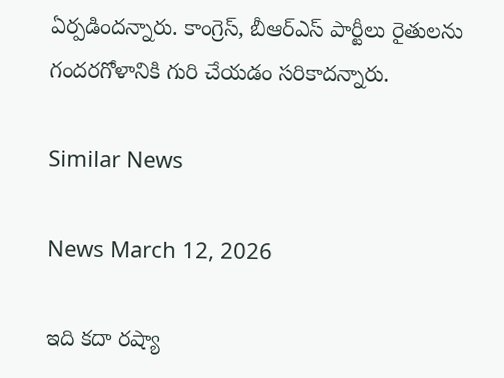ఏర్పడిందన్నారు. కాంగ్రెస్, బీఆర్ఎస్ పార్టీలు రైతులను గందరగోళానికి గురి చేయడం సరికాదన్నారు.

Similar News

News March 12, 2026

ఇది కదా రష్యా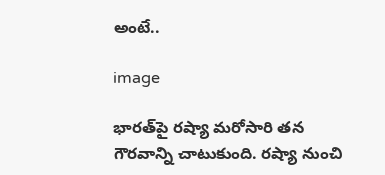అంటే..

image

భారత్‌పై రష్యా మరోసారి తన గౌరవాన్ని చాటుకుంది. రష్యా నుంచి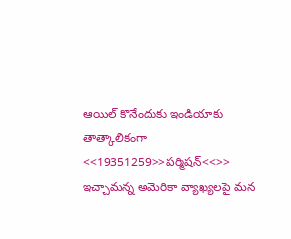ఆయిల్ కొనేందుకు ఇండియాకు తాత్కాలికంగా <<19351259>>పర్మిషన్<<>> ఇచ్చామన్న అమెరికా వ్యాఖ్యలపై మన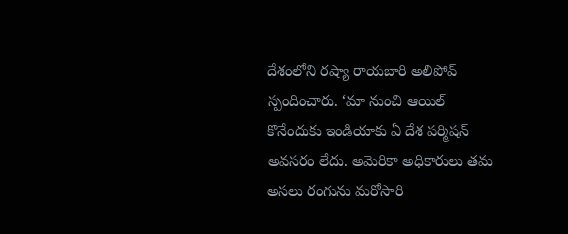దేశంలోని రష్యా రాయబారి అలిపోవ్ స్పందించారు. ‘మా నుంచి ఆయిల్ కొనేందుకు ఇండియాకు ఏ దేశ పర్మిషన్ అవసరం లేదు. అమెరికా అధికారులు తమ అసలు రంగును మరోసారి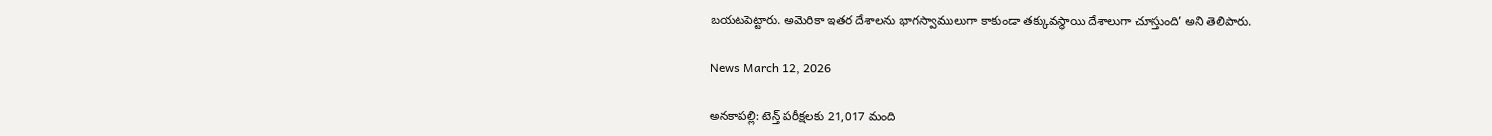బయటపెట్టారు. అమెరికా ఇతర దేశాలను భాగస్వాములుగా కాకుండా తక్కువస్థాయి దేశాలుగా చూస్తుంది’ అని తెలిపారు.

News March 12, 2026

అనకాపల్లి: టెన్త్ పరీక్షలకు 21,017 మంది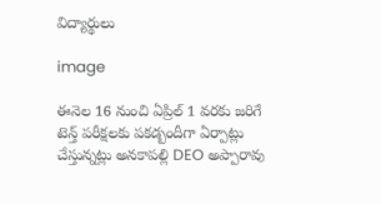విద్యార్థులు

image

ఈనెల 16 నుంచి ఏప్రిల్ 1 వరకు జరిగే టెన్త్ పరీక్షలకు పకడ్బందీగా ఏర్పాట్లు చేస్తున్నట్లు అనకాపల్లి DEO అప్పారావు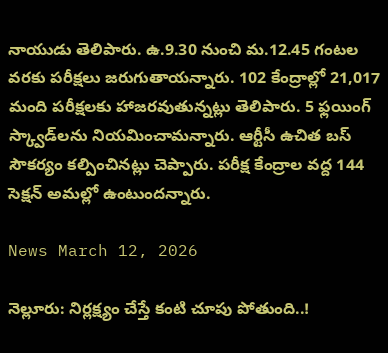నాయుడు తెలిపారు. ఉ.9.30 నుంచి మ.12.45 గంటల వరకు పరీక్షలు జరుగుతాయన్నారు. 102 కేంద్రాల్లో 21,017 మంది పరీక్షలకు హాజరవుతున్నట్లు తెలిపారు. 5 ఫ్లయింగ్ స్క్వాడ్‌లను నియమించామన్నారు. ఆర్టీసీ ఉచిత బస్ సౌకర్యం కల్పించినట్లు చెప్పారు. పరీక్ష కేంద్రాల వద్ద 144 సెక్షన్ అమల్లో ఉంటుందన్నారు.

News March 12, 2026

నెల్లూరు: నిర్లక్ష్యం చేస్తే కంటి చూపు పోతుంది..!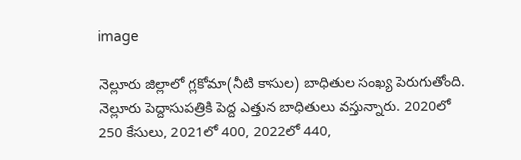image

నెల్లూరు జిల్లాలో గ్లకోమా(నీటి కాసుల) బాధితుల సంఖ్య పెరుగుతోంది. నెల్లూరు పెద్దాసుపత్రికి పెద్ద ఎత్తున బాధితులు వస్తున్నారు. 2020లో 250 కేసులు, 2021లో 400, 2022లో 440,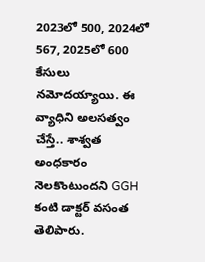2023లో 500, 2024లో 567, 2025లో 600 కేసులు నమోదయ్యాయి. ఈ వ్యాధిని అలసత్వం చేస్తే.. శాశ్వత అంధకారం నెలకొంటుందని GGH కంటి డాక్టర్ వసంత తెలిపారు.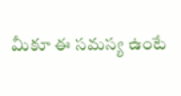మీకూ ఈ సమస్య ఉంటే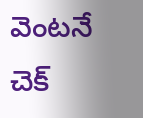వెంటనే చెక్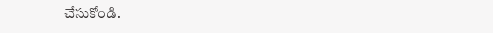చేసుకోండి.